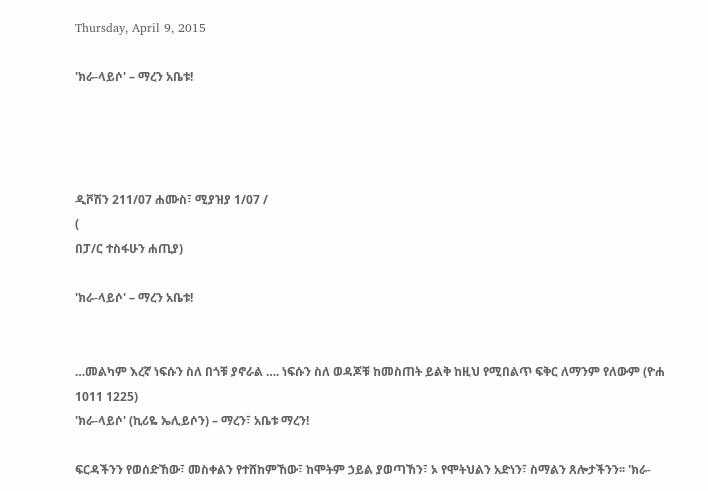Thursday, April 9, 2015

'ክራ-ላይሶ' – ማረን አቤቱ!




ዲቮሽን 211/07 ሐሙስ፣ ሚያዝያ 1/07 /
(
በፓ/ር ተስፋሁን ሐጢያ)

'ክራ-ላይሶ' – ማረን አቤቱ!


…መልካም እረኛ ነፍሱን ስለ በጎቹ ያኖራል …. ነፍሱን ስለ ወዳጆቹ ከመስጠት ይልቅ ከዚህ የሚበልጥ ፍቅር ለማንም የለውም (ዮሐ 1011 1225)
'ክራ-ላይሶ' (ኪሪዬ ኤሊይሶን) – ማረን፣ አቤቱ ማረን!

ፍርዳችንን የወሰድኸው፣ መስቀልን የተሸከምኸው፣ ከሞትም ኃይል ያወጣኸን፣ ኦ የሞትህልን አድነን፣ ስማልን ጸሎታችንን፡፡ 'ክራ-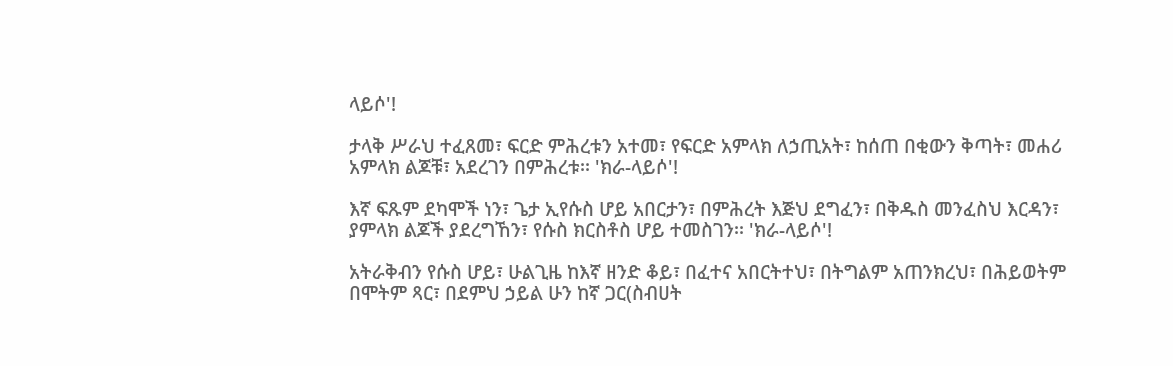ላይሶ'!

ታላቅ ሥራህ ተፈጸመ፣ ፍርድ ምሕረቱን አተመ፣ የፍርድ አምላክ ለኃጢአት፣ ከሰጠ በቂውን ቅጣት፣ መሐሪ አምላክ ልጆቹ፣ አደረገን በምሕረቱ፡፡ 'ክራ-ላይሶ'!

እኛ ፍጹም ደካሞች ነን፣ ጌታ ኢየሱስ ሆይ አበርታን፣ በምሕረት እጅህ ደግፈን፣ በቅዱስ መንፈስህ እርዳን፣ ያምላክ ልጆች ያደረግኸን፣ የሱስ ክርስቶስ ሆይ ተመስገን፡፡ 'ክራ-ላይሶ'!

አትራቅብን የሱስ ሆይ፣ ሁልጊዜ ከእኛ ዘንድ ቆይ፣ በፈተና አበርትተህ፣ በትግልም አጠንክረህ፣ በሕይወትም በሞትም ጻር፣ በደምህ ኃይል ሁን ከኛ ጋር(ስብሀት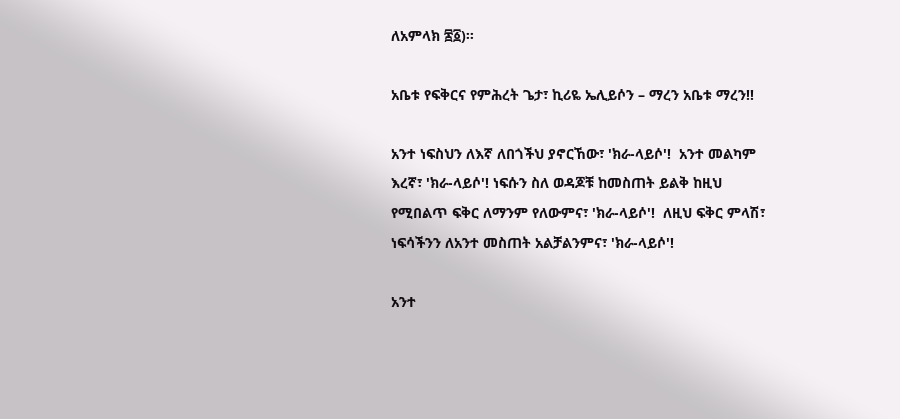ለአምላክ ፷፩)፡፡

አቤቱ የፍቅርና የምሕረት ጌታ፣ ኪሪዬ ኤሊይሶን – ማረን አቤቱ ማረን!!

አንተ ነፍስህን ለእኛ ለበጎችህ ያኖርኸው፣ 'ክራ-ላይሶ'!  አንተ መልካም እረኛ፣ 'ክራ-ላይሶ'! ነፍሱን ስለ ወዳጆቹ ከመስጠት ይልቅ ከዚህ የሚበልጥ ፍቅር ለማንም የለውምና፣ 'ክራ-ላይሶ'!  ለዚህ ፍቅር ምላሽ፣ ነፍሳችንን ለአንተ መስጠት አልቻልንምና፣ 'ክራ-ላይሶ'!

አንተ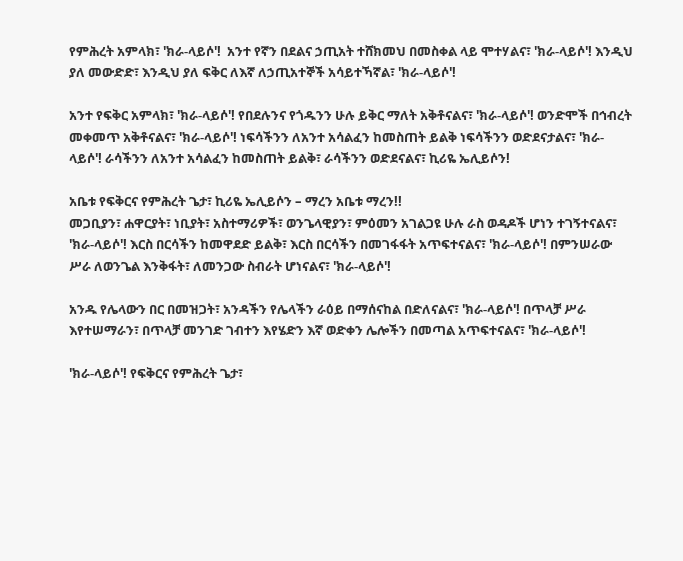የምሕረት አምላክ፣ 'ክራ-ላይሶ'!  አንተ የኛን በደልና ኃጢአት ተሸክመህ በመስቀል ላይ ሞተሃልና፣ 'ክራ-ላይሶ'! እንዲህ ያለ መውድድ፣ እንዲህ ያለ ፍቅር ለእኛ ለኃጢአተኞች አሳይተኻኛል፣ 'ክራ-ላይሶ'!

አንተ የፍቅር አምላክ፣ 'ክራ-ላይሶ'! የበደሉንና የጎዱንን ሁሉ ይቅር ማለት አቅቶናልና፣ 'ክራ-ላይሶ'! ወንድሞች በኅብረት መቀመጥ አቅቶናልና፣ 'ክራ-ላይሶ'! ነፍሳችንን ለአንተ አሳልፈን ከመስጠት ይልቅ ነፍሳችንን ወድደናታልና፣ 'ክራ-ላይሶ'! ራሳችንን ለአንተ አሳልፈን ከመስጠት ይልቅ፣ ራሳችንን ወድደናልና፣ ኪሪዬ ኤሊይሶን!

አቤቱ የፍቅርና የምሕረት ጌታ፣ ኪሪዬ ኤሊይሶን – ማረን አቤቱ ማረን!!
መጋቢያን፣ ሐዋርያት፣ ነቢያት፣ አስተማሪዎች፣ ወንጌላዊያን፣ ምዕመን አገልጋዩ ሁሉ ራስ ወዳዶች ሆነን ተገኝተናልና፣ 'ክራ-ላይሶ'! እርስ በርሳችን ከመዋደድ ይልቅ፣ እርስ በርሳችን በመገፋፋት አጥፍተናልና፣ 'ክራ-ላይሶ'! በምንሠራው ሥራ ለወንጌል እንቅፋት፣ ለመንጋው ስብራት ሆነናልና፣ 'ክራ-ላይሶ'!

አንዱ የሌላውን በር በመዝጋት፣ አንዳችን የሌላችን ራዕይ በማሰናከል በድለናልና፣ 'ክራ-ላይሶ'! በጥላቻ ሥራ እየተሠማራን፣ በጥላቻ መንገድ ገብተን እየሄድን እኛ ወድቀን ሌሎችን በመጣል አጥፍተናልና፣ 'ክራ-ላይሶ'!

'ክራ-ላይሶ'! የፍቅርና የምሕረት ጌታ፣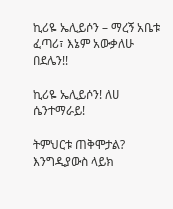ኪሪዬ ኤሊይሶን – ማረኝ አቤቱ ፈጣሪ፣ እኔም አውቃለሁ በደሌን!!

ኪሪዬ ኤሊይሶን! ለሀ ሴንተማራይ!

ትምህርቱ ጠቅሞታል? እንግዲያውስ ላይክ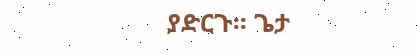ያድርጉ፡፡ ጌታ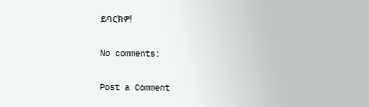ይባርክዎ!

No comments:

Post a Comment